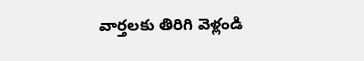వార్తలకు తిరిగి వెళ్లండి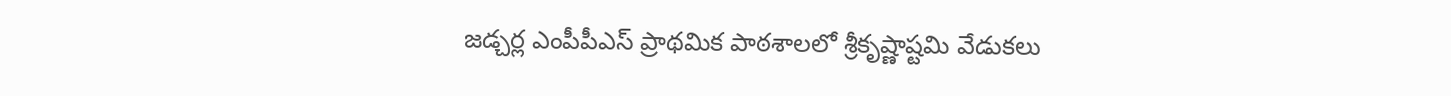జడ్చర్ల ఎంపీపీఎస్ ప్రాథమిక పాఠశాలలో శ్రీకృష్ణాష్టమి వేడుకలు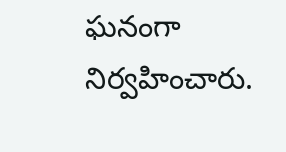ఘనంగా నిర్వహించారు.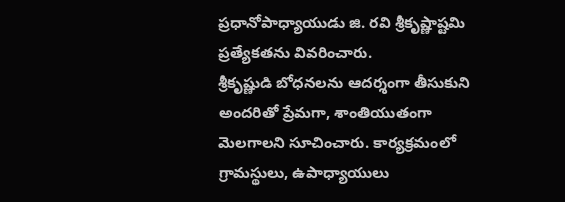ప్రధానోపాధ్యాయుడు జి. రవి శ్రీకృష్ణాష్టమి ప్రత్యేకతను వివరించారు.
శ్రీకృష్ణుడి బోధనలను ఆదర్శంగా తీసుకుని అందరితో ప్రేమగా, శాంతియుతంగా మెలగాలని సూచించారు. కార్యక్రమంలో గ్రామస్థులు, ఉపాధ్యాయులు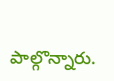పాల్గొన్నారు.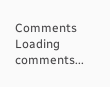Comments
Loading comments...